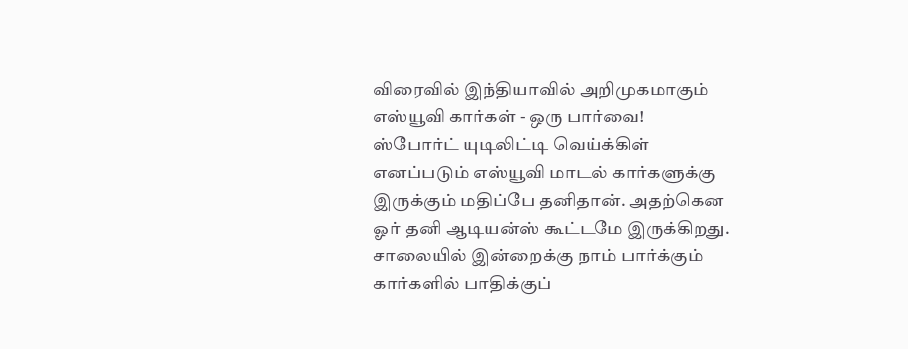விரைவில் இந்தியாவில் அறிமுகமாகும் எஸ்யூவி கார்கள் - ஒரு பார்வை!
ஸ்போர்ட் யுடிலிட்டி வெய்க்கிள் எனப்படும் எஸ்யூவி மாடல் கார்களுக்கு இருக்கும் மதிப்பே தனிதான். அதற்கென ஓர் தனி ஆடியன்ஸ் கூட்டமே இருக்கிறது. சாலையில் இன்றைக்கு நாம் பார்க்கும் கார்களில் பாதிக்குப்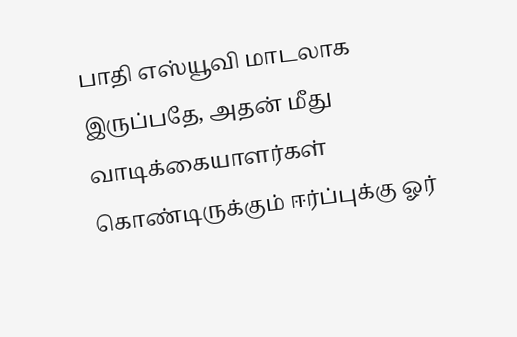பாதி எஸ்யூவி மாடலாக இருப்பதே, அதன் மீது வாடிக்கையாளர்கள் கொண்டிருக்கும் ஈர்ப்புக்கு ஓர்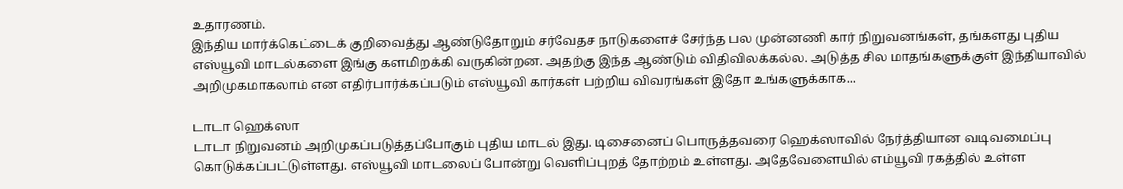உதாரணம்.
இந்திய மார்க்கெட்டைக் குறிவைத்து ஆண்டுதோறும் சர்வேதச நாடுகளைச் சேர்ந்த பல முன்னணி கார் நிறுவனங்கள், தங்களது புதிய எஸ்யூவி மாடல்களை இங்கு களமிறக்கி வருகின்றன. அதற்கு இந்த ஆண்டும் விதிவிலக்கல்ல. அடுத்த சில மாதங்களுக்குள் இந்தியாவில் அறிமுகமாகலாம் என எதிர்பார்க்கப்படும் எஸ்யூவி கார்கள் பற்றிய விவரங்கள் இதோ உங்களுக்காக...

டாடா ஹெக்ஸா
டாடா நிறுவனம் அறிமுகப்படுத்தப்போகும் புதிய மாடல் இது. டிசைனைப் பொருத்தவரை ஹெக்ஸாவில் நேர்த்தியான வடிவமைப்பு கொடுக்கப்பட்டுள்ளது. எஸ்யூவி மாடலைப் போன்று வெளிப்புறத் தோற்றம் உள்ளது. அதேவேளையில் எம்யூவி ரகத்தில் உள்ள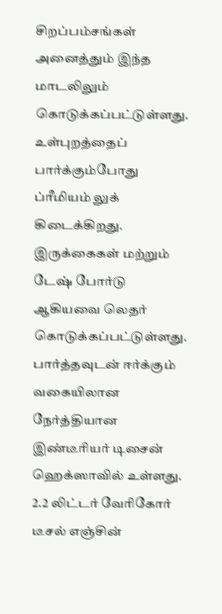சிறப்பம்சங்கள் அனைத்தும் இந்த மாடலிலும் கொடுக்கப்பட்டுள்ளது.
உள்புறத்தைப் பார்க்கும்போது ப்ரீமியம் லுக் கிடைக்கிறது. இருக்கைகள் மற்றும் டேஷ் போர்டு ஆகியவை லெதர் கொடுக்கப்பட்டுள்ளது. பார்த்தவுடன் ஈர்க்கும் வகையிலான நேர்த்தியான இண்டீரியர் டிசைன் ஹெக்ஸாவில் உள்ளது. 2.2 லிட்டர் வேரிகோர் டீசல் எஞ்சின்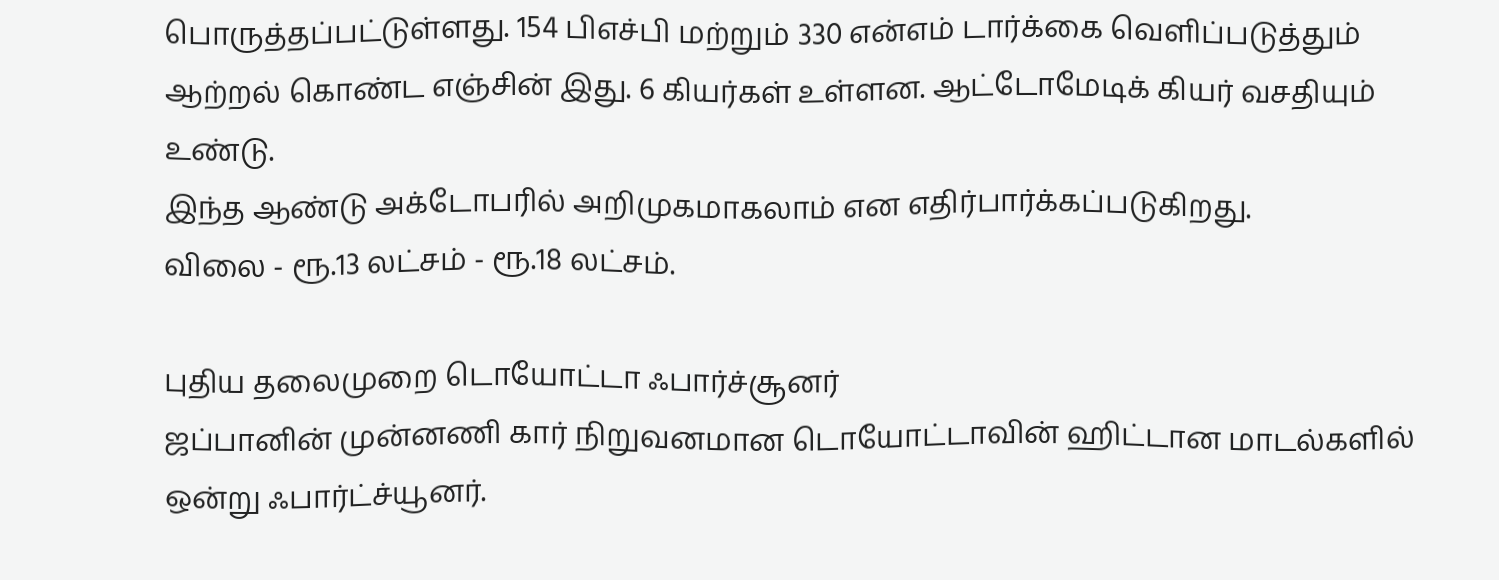பொருத்தப்பட்டுள்ளது. 154 பிஎச்பி மற்றும் 330 என்எம் டார்க்கை வெளிப்படுத்தும் ஆற்றல் கொண்ட எஞ்சின் இது. 6 கியர்கள் உள்ளன. ஆட்டோமேடிக் கியர் வசதியும் உண்டு.
இந்த ஆண்டு அக்டோபரில் அறிமுகமாகலாம் என எதிர்பார்க்கப்படுகிறது.
விலை - ரூ.13 லட்சம் - ரூ.18 லட்சம்.

புதிய தலைமுறை டொயோட்டா ஃபார்ச்சூனர்
ஜப்பானின் முன்னணி கார் நிறுவனமான டொயோட்டாவின் ஹிட்டான மாடல்களில் ஒன்று ஃபார்ட்ச்யூனர்.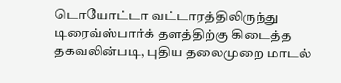டொயோட்டா வட்டாரத்திலிருந்து டிரைவ்ஸ்பார்க் தளத்திற்கு கிடைத்த தகவலின்படி, புதிய தலைமுறை மாடல்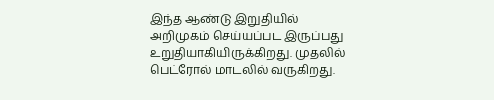இந்த ஆண்டு இறுதியில் அறிமுகம் செய்யப்பட இருப்பது உறுதியாகியிருக்கிறது. முதலில் பெட்ரோல் மாடலில் வருகிறது.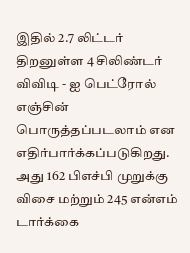இதில் 2.7 லிட்டர் திறனுள்ள 4 சிலிண்டர் விவிடி - ஐ பெட்ரோல் எஞ்சின் பொருத்தப்படலாம் என எதிர்பார்க்கப்படுகிறது. அது 162 பிஎச்பி முறுக்கு விசை மற்றும் 245 என்எம் டார்க்கை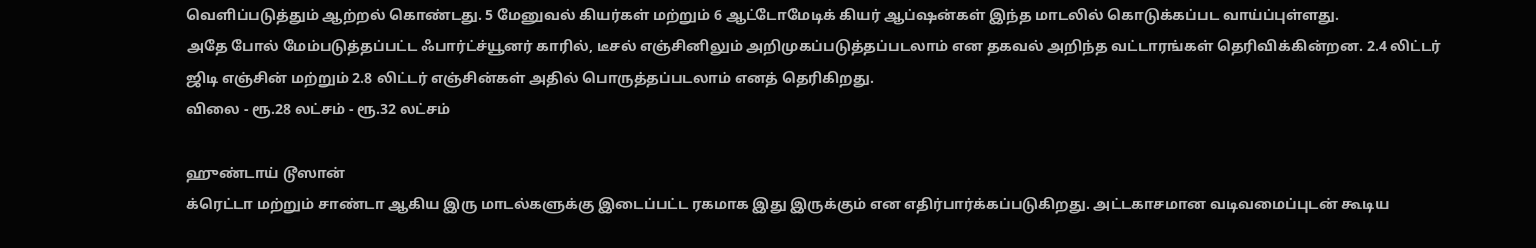வெளிப்படுத்தும் ஆற்றல் கொண்டது. 5 மேனுவல் கியர்கள் மற்றும் 6 ஆட்டோமேடிக் கியர் ஆப்ஷன்கள் இந்த மாடலில் கொடுக்கப்பட வாய்ப்புள்ளது.
அதே போல் மேம்படுத்தப்பட்ட ஃபார்ட்ச்யூனர் காரில், டீசல் எஞ்சினிலும் அறிமுகப்படுத்தப்படலாம் என தகவல் அறிந்த வட்டாரங்கள் தெரிவிக்கின்றன. 2.4 லிட்டர் ஜிடி எஞ்சின் மற்றும் 2.8 லிட்டர் எஞ்சின்கள் அதில் பொருத்தப்படலாம் எனத் தெரிகிறது.
விலை - ரூ.28 லட்சம் - ரூ.32 லட்சம்

ஹுண்டாய் டூஸான்
க்ரெட்டா மற்றும் சாண்டா ஆகிய இரு மாடல்களுக்கு இடைப்பட்ட ரகமாக இது இருக்கும் என எதிர்பார்க்கப்படுகிறது. அட்டகாசமான வடிவமைப்புடன் கூடிய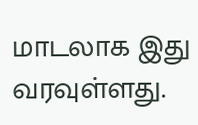மாடலாக இது வரவுள்ளது.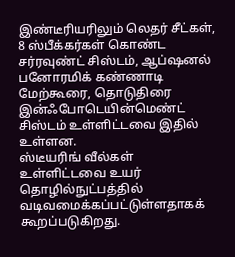இண்டீரியரிலும் லெதர் சீட்கள், 8 ஸ்பீக்கர்கள் கொண்ட சர்ரவுண்ட் சிஸ்டம், ஆப்ஷனல் பனோரமிக் கண்ணாடி மேற்கூரை, தொடுதிரை இன்ஃபோடெயின்மெண்ட் சிஸ்டம் உள்ளிட்டவை இதில் உள்ளன.
ஸ்டீயரிங் வீல்கள் உள்ளிட்டவை உயர் தொழில்நுட்பத்தில் வடிவமைக்கப்பட்டுள்ளதாகக் கூறப்படுகிறது.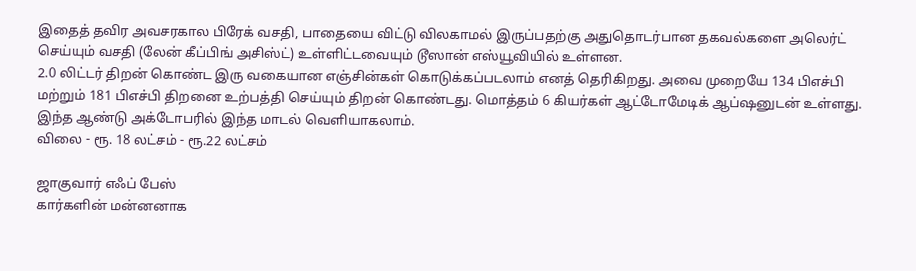இதைத் தவிர அவசரகால பிரேக் வசதி, பாதையை விட்டு விலகாமல் இருப்பதற்கு அதுதொடர்பான தகவல்களை அலெர்ட் செய்யும் வசதி (லேன் கீப்பிங் அசிஸ்ட்) உள்ளிட்டவையும் டூஸான் எஸ்யூவியில் உள்ளன.
2.0 லிட்டர் திறன் கொண்ட இரு வகையான எஞ்சின்கள் கொடுக்கப்படலாம் எனத் தெரிகிறது. அவை முறையே 134 பிஎச்பி மற்றும் 181 பிஎச்பி திறனை உற்பத்தி செய்யும் திறன் கொண்டது. மொத்தம் 6 கியர்கள் ஆட்டோமேடிக் ஆப்ஷனுடன் உள்ளது.
இந்த ஆண்டு அக்டோபரில் இந்த மாடல் வெளியாகலாம்.
விலை - ரூ. 18 லட்சம் - ரூ.22 லட்சம்

ஜாகுவார் எஃப் பேஸ்
கார்களின் மன்னனாக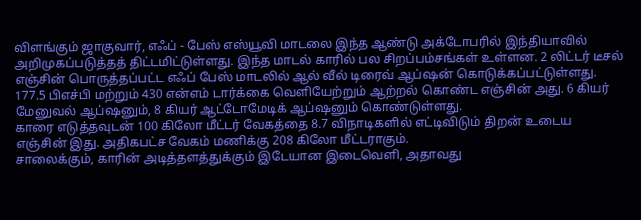விளங்கும் ஜாகுவார், எஃப் - பேஸ் எஸ்யூவி மாடலை இந்த ஆண்டு அக்டோபரில் இந்தியாவில் அறிமுகப்படுத்தத் திட்டமிட்டுள்ளது. இந்த மாடல் காரில் பல சிறப்பம்சங்கள் உள்ளன. 2 லிட்டர் டீசல் எஞ்சின் பொருத்தப்பட்ட எஃப் பேஸ் மாடலில் ஆல் வீல் டிரைவ் ஆப்ஷன் கொடுக்கப்பட்டுள்ளது.
177.5 பிஎச்பி மற்றும் 430 என்எம் டார்க்கை வெளியேற்றும் ஆற்றல் கொண்ட எஞ்சின் அது. 6 கியர் மேனுவல் ஆப்ஷனும், 8 கியர் ஆட்டோமேடிக் ஆப்ஷனும் கொண்டுள்ளது.
காரை எடுத்தவுடன் 100 கிலோ மீட்டர் வேகத்தை 8.7 விநாடிகளில் எட்டிவிடும் திறன் உடைய எஞ்சின் இது. அதிகபட்ச வேகம் மணிக்கு 208 கிலோ மீட்டராகும்.
சாலைக்கும், காரின் அடித்தளத்துக்கும் இடேயான இடைவெளி, அதாவது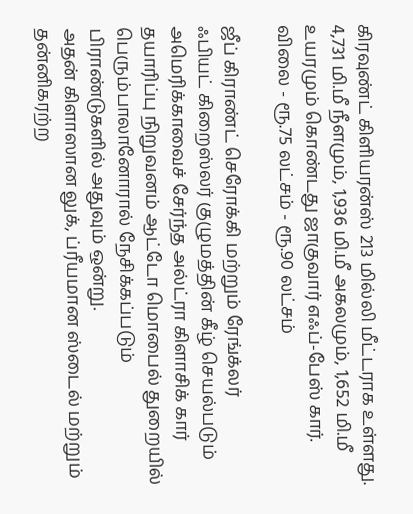கிரவுண்ட் கிளியரன்ஸ் 213 மில்லி மீட்டராக உள்ளது.
4,731 மி.மீ நீளமும், 1,936 மி.மீ அகலமும், 1,652 மி.மீ உயரமும் கொண்டது ஜாகுவார் எஃப்-பேஸ் கார்.
விலை - ரூ.75 லட்சம் - ரூ.90 லட்சம்

ஜீப் கிராண்ட் செரோக்கி மற்றும் ரேங்க்லர்
ஃபியட் கிறைஸ்லர் குழுமத்தின் கீழ் செயல்படும் அமெரிக்காவைச் சேர்ந்த அல்ட்ரா கிளாசிக் கார் தயாரிப்பு நிறுவனம் ஆட்டோ மொபைல் துறையில் பெரும்பாலானோரால் நேசிக்கப்படும் பிராண்டுகளில் அதுவும் ஒன்று.
அதன் கிளாஸான லுக், ப்ரீயமான ஸ்டைல் மற்றும் தன்னிகரற்ற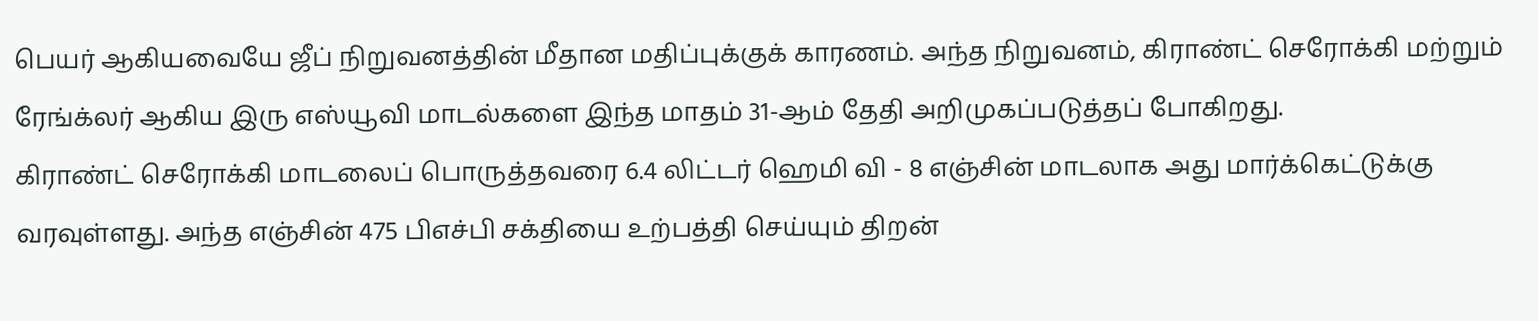பெயர் ஆகியவையே ஜீப் நிறுவனத்தின் மீதான மதிப்புக்குக் காரணம். அந்த நிறுவனம், கிராண்ட் செரோக்கி மற்றும் ரேங்க்லர் ஆகிய இரு எஸ்யூவி மாடல்களை இந்த மாதம் 31-ஆம் தேதி அறிமுகப்படுத்தப் போகிறது.
கிராண்ட் செரோக்கி மாடலைப் பொருத்தவரை 6.4 லிட்டர் ஹெமி வி - 8 எஞ்சின் மாடலாக அது மார்க்கெட்டுக்கு வரவுள்ளது. அந்த எஞ்சின் 475 பிஎச்பி சக்தியை உற்பத்தி செய்யும் திறன்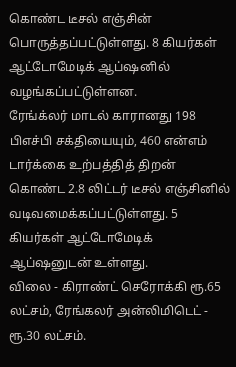கொண்ட டீசல் எஞ்சின் பொருத்தப்பட்டுள்ளது. 8 கியர்கள் ஆட்டோமேடிக் ஆப்ஷனில் வழங்கப்பட்டுள்ளன.
ரேங்க்லர் மாடல் காரானது 198 பிஎச்பி சக்தியையும், 460 என்எம் டார்க்கை உற்பத்தித் திறன் கொண்ட 2.8 லிட்டர் டீசல் எஞ்சினில் வடிவமைக்கப்பட்டுள்ளது. 5 கியர்கள் ஆட்டோமேடிக் ஆப்ஷனுடன் உள்ளது.
விலை - கிராண்ட் செரோக்கி ரூ.65 லட்சம், ரேங்கலர் அன்லிமிடெட் - ரூ.30 லட்சம்.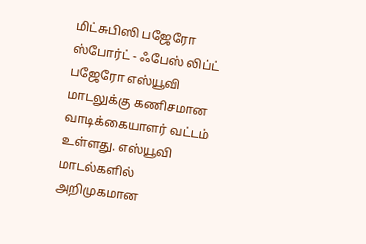மிட்சுபிஸி பஜேரோ ஸ்போர்ட் - ஃபேஸ் லிப்ட்
பஜேரோ எஸ்யூவி மாடலுக்கு கணிசமான வாடிக்கையாளர் வட்டம் உள்ளது. எஸ்யூவி மாடல்களில் அறிமுகமான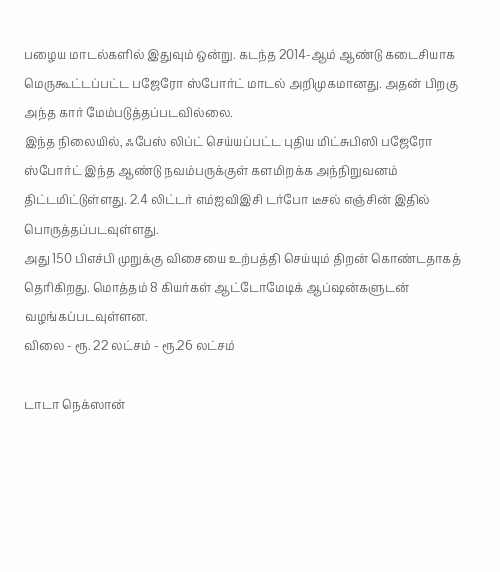பழைய மாடல்களில் இதுவும் ஒன்று. கடந்த 2014-ஆம் ஆண்டு கடைசியாக மெருகூட்டப்பட்ட பஜேரோ ஸ்போர்ட் மாடல் அறிமுகமானது. அதன் பிறகு அந்த கார் மேம்படுத்தப்படவில்லை.
இந்த நிலையில், ஃபேஸ் லிப்ட் செய்யப்பட்ட புதிய மிட்சுபிஸி பஜேரோ ஸ்போர்ட் இந்த ஆண்டு நவம்பருக்குள் களமிறக்க அந்நிறுவனம் திட்டமிட்டுள்ளது. 2.4 லிட்டர் எம்ஐவிஇசி டர்போ டீசல் எஞ்சின் இதில் பொருத்தப்படவுள்ளது.
அது 150 பிஎச்பி முறுக்கு விசையை உற்பத்தி செய்யும் திறன் கொண்டதாகத் தெரிகிறது. மொத்தம் 8 கியர்கள் ஆட்டோமேடிக் ஆப்ஷன்களுடன் வழங்கப்படவுள்ளன.
விலை - ரூ. 22 லட்சம் - ரூ.26 லட்சம்

டாடா நெக்ஸான்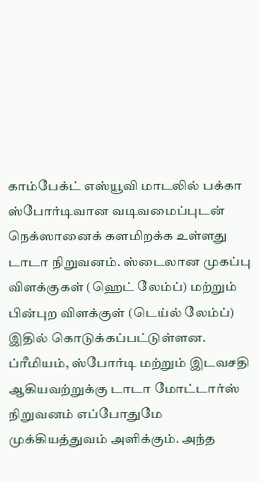காம்பேக்ட் எஸ்யூவி மாடலில் பக்கா ஸ்போர்டிவான வடிவமைப்புடன் நெக்ஸானைக் களமிறக்க உள்ளது டாடா நிறுவனம். ஸ்டைலான முகப்பு விளக்குகள் (ஹெட் லேம்ப்) மற்றும் பின்புற விளக்குள் (டெய்ல் லேம்ப்) இதில் கொடுக்கப்பட்டுள்ளன. ப்ரீமியம், ஸ்போர்டி மற்றும் இடவசதி ஆகியவற்றுக்கு டாடா மோட்டார்ஸ் நிறுவனம் எப்போதுமே முக்கியத்துவம் அளிக்கும். அந்த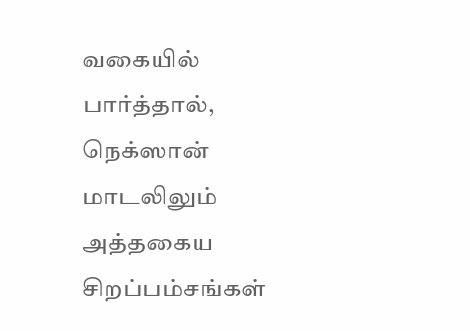வகையில் பார்த்தால், நெக்ஸான் மாடலிலும் அத்தகைய சிறப்பம்சங்கள்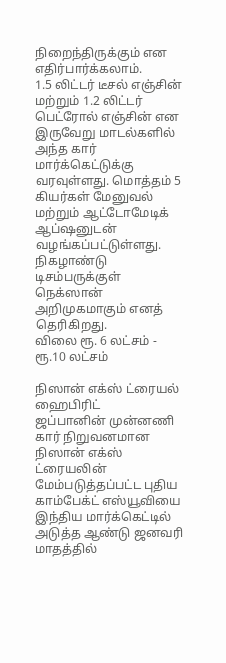நிறைந்திருக்கும் என எதிர்பார்க்கலாம்.
1.5 லிட்டர் டீசல் எஞ்சின் மற்றும் 1.2 லிட்டர் பெட்ரோல் எஞ்சின் என இருவேறு மாடல்களில் அந்த கார் மார்க்கெட்டுக்கு வரவுள்ளது. மொத்தம் 5 கியர்கள் மேனுவல் மற்றும் ஆட்டோமேடிக் ஆப்ஷனுடன் வழங்கப்பட்டுள்ளது.
நிகழாண்டு டிசம்பருக்குள் நெக்ஸான் அறிமுகமாகும் எனத் தெரிகிறது.
விலை ரூ. 6 லட்சம் - ரூ.10 லட்சம்

நிஸான் எக்ஸ் ட்ரையல் ஹைபிரிட்
ஜப்பானின் முன்னணி கார் நிறுவனமான நிஸான் எக்ஸ் ட்ரையலின் மேம்படுத்தப்பட்ட புதிய காம்பேக்ட் எஸ்யூவியை இந்திய மார்க்கெட்டில் அடுத்த ஆண்டு ஜனவரி மாதத்தில்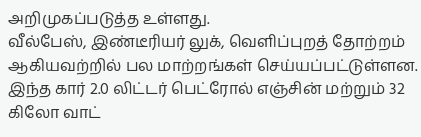அறிமுகப்படுத்த உள்ளது.
வீல்பேஸ், இண்டீரியர் லுக், வெளிப்புறத் தோற்றம் ஆகியவற்றில் பல மாற்றங்கள் செய்யப்பட்டுள்ளன. இந்த கார் 2.0 லிட்டர் பெட்ரோல் எஞ்சின் மற்றும் 32 கிலோ வாட்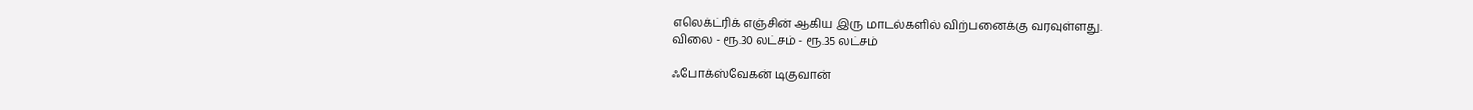எலெக்ட்ரிக் எஞ்சின் ஆகிய இரு மாடல்களில் விற்பனைக்கு வரவுள்ளது.
விலை - ரூ.30 லட்சம் - ரூ.35 லட்சம்

ஃபோக்ஸ்வேகன் டிகுவான்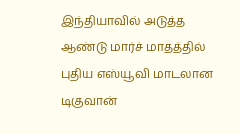இந்தியாவில் அடுத்த ஆண்டு மார்ச் மாதத்தில் புதிய எஸ்யூவி மாடலான டிகுவான்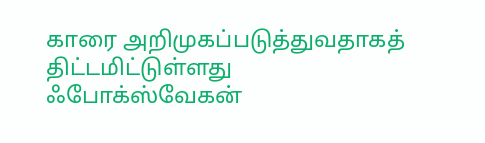காரை அறிமுகப்படுத்துவதாகத் திட்டமிட்டுள்ளது ஃபோக்ஸ்வேகன்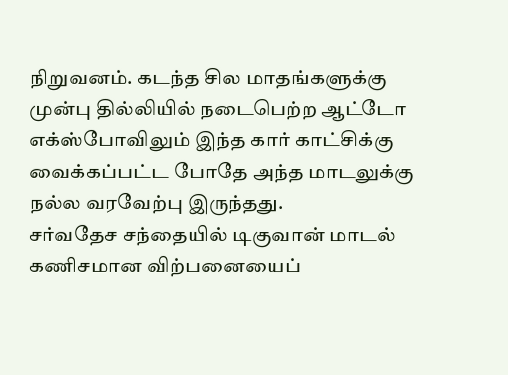நிறுவனம். கடந்த சில மாதங்களுக்கு முன்பு தில்லியில் நடைபெற்ற ஆட்டோ எக்ஸ்போவிலும் இந்த கார் காட்சிக்கு வைக்கப்பட்ட போதே அந்த மாடலுக்கு நல்ல வரவேற்பு இருந்தது.
சர்வதேச சந்தையில் டிகுவான் மாடல் கணிசமான விற்பனையைப்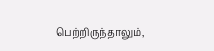பெற்றிருந்தாலும்,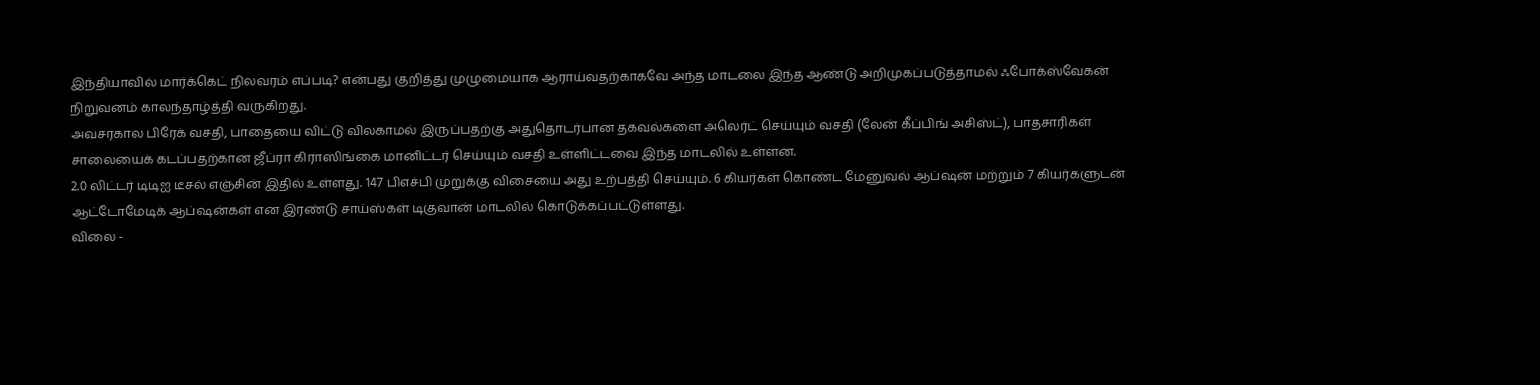இந்தியாவில் மார்க்கெட் நிலவரம் எப்படி? என்பது குறித்து முழுமையாக ஆராய்வதற்காகவே அந்த மாடலை இந்த ஆண்டு அறிமுகப்படுத்தாமல் ஃபோக்ஸ்வேகன் நிறுவனம் காலந்தாழ்த்தி வருகிறது.
அவசரகால பிரேக் வசதி, பாதையை விட்டு விலகாமல் இருப்பதற்கு அதுதொடர்பான தகவல்களை அலெர்ட் செய்யும் வசதி (லேன் கீப்பிங் அசிஸ்ட்), பாதசாரிகள் சாலையைக் கடப்பதற்கான ஜீப்ரா கிராஸிங்கை மானிட்டர் செய்யும் வசதி உள்ளிட்டவை இந்த மாடலில் உள்ளன.
2.0 லிட்டர் டிடிஐ டீசல் எஞ்சின் இதில் உள்ளது. 147 பிஎச்பி முறுக்கு விசையை அது உற்பத்தி செய்யும். 6 கியர்கள் கொண்ட மேனுவல் ஆப்ஷன் மற்றும் 7 கியர்களுடன் ஆட்டோமேடிக் ஆப்ஷன்கள் என இரண்டு சாய்ஸ்கள் டிகுவான் மாடலில் கொடுக்கப்பட்டுள்ளது.
விலை -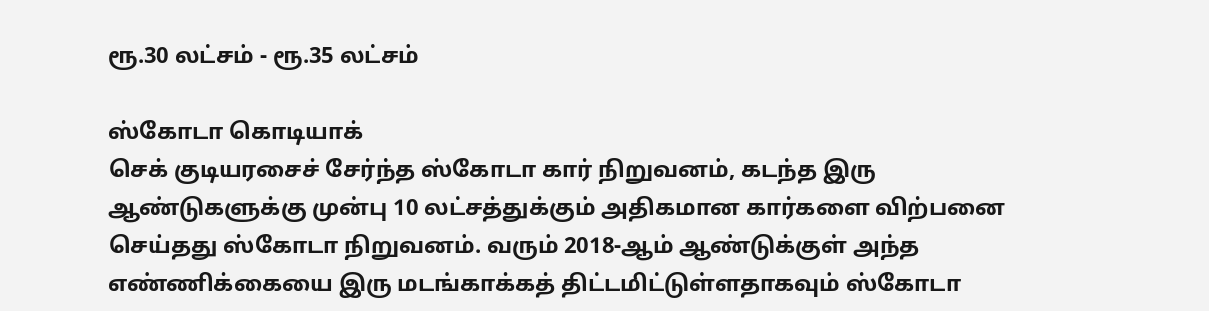ரூ.30 லட்சம் - ரூ.35 லட்சம்

ஸ்கோடா கொடியாக்
செக் குடியரசைச் சேர்ந்த ஸ்கோடா கார் நிறுவனம், கடந்த இரு ஆண்டுகளுக்கு முன்பு 10 லட்சத்துக்கும் அதிகமான கார்களை விற்பனை செய்தது ஸ்கோடா நிறுவனம். வரும் 2018-ஆம் ஆண்டுக்குள் அந்த எண்ணிக்கையை இரு மடங்காக்கத் திட்டமிட்டுள்ளதாகவும் ஸ்கோடா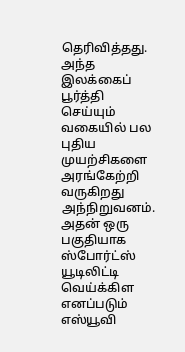தெரிவித்தது.
அந்த இலக்கைப் பூர்த்தி செய்யும் வகையில் பல புதிய முயற்சிகளை அரங்கேற்றி வருகிறது அந்நிறுவனம். அதன் ஒரு பகுதியாக ஸ்போர்ட்ஸ் யூடிலிட்டி வெய்க்கிள எனப்படும் எஸ்யூவி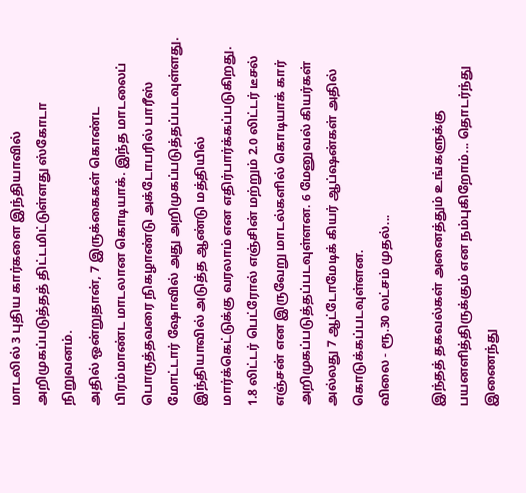மாடலில் 3 புதிய கார்களை இந்தியாவில் அறிமுகப்படுத்தத் திட்டமிட்டுள்ளது ஸ்கோடா நிறுவனம்.
அதில் ஒன்றுதான், 7 இருக்கைகள் கொண்ட பிரம்மாண்ட மாடலான கொடியாக். இந்த மாடலைப் பொருத்தவரை நிகழாண்டு அக்டோபரில் பாரீஸ் மோட்டார் ஷோவில் அது அறிமுகப்படுத்தப்படவுள்ளது.
இந்தியாவில் அடுத்த ஆண்டு மத்தியில் மார்க்கெட்டுக்கு வரலாம் என எதிர்பார்க்கப்படுகிறது.
1.8 லிட்டர் பெட்ரோல் எஞ்சின் மற்றும் 2.0 லிட்டர் டீசல் எஞ்சன் என இருவேறு மாடல்களில் கொடியாக் கார் அறிமுகப்படுத்தப்படவுள்ளன. 6 மேனுவல் கியர்கள் அல்லது 7 ஆட்டோமேடிக் கியர் ஆப்ஷன்கள் அதில் கொடுக்கப்படவுள்ளன.
விலை - ரூ.30 லட்சம் முதல்...

இந்தத் தகவல்கள் அனைத்தும் உங்களுக்கு பயனளித்திருக்கும் என நம்புகிறோம்... தொடர்ந்து இணைந்து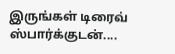இருங்கள் டிரைவ் ஸ்பார்க்குடன்....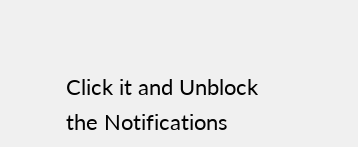Click it and Unblock the Notifications